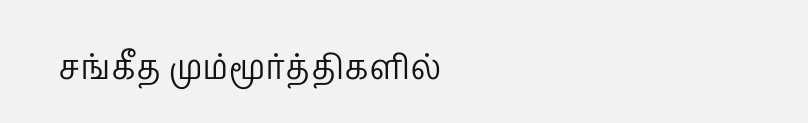சங்கீத மும்மூர்த்திகளில்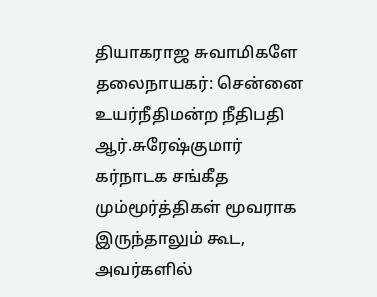தியாகராஜ சுவாமிகளே தலைநாயகர்: சென்னை உயர்நீதிமன்ற நீதிபதி ஆர்.சுரேஷ்குமார்
கர்நாடக சங்கீத மும்மூர்த்திகள் மூவராக இருந்தாலும் கூட, அவர்களில்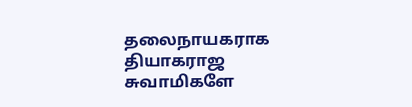தலைநாயகராக தியாகராஜ சுவாமிகளே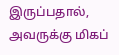இருப்பதால், அவருக்கு மிகப்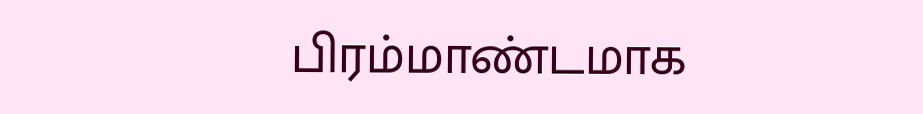பிரம்மாண்டமாக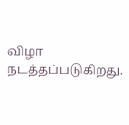விழா நடத்தப்படுகிறது.